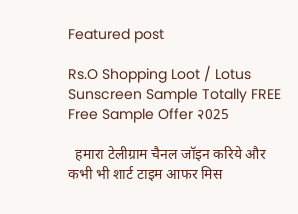Featured post

Rs.O Shopping Loot / Lotus Sunscreen Sample Totally FREE Free Sample Offer २025

  हमारा टेलीग्राम चैनल जॉइन करिये और कभी भी शार्ट टाइम आफर मिस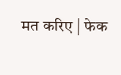मत करिए | फेक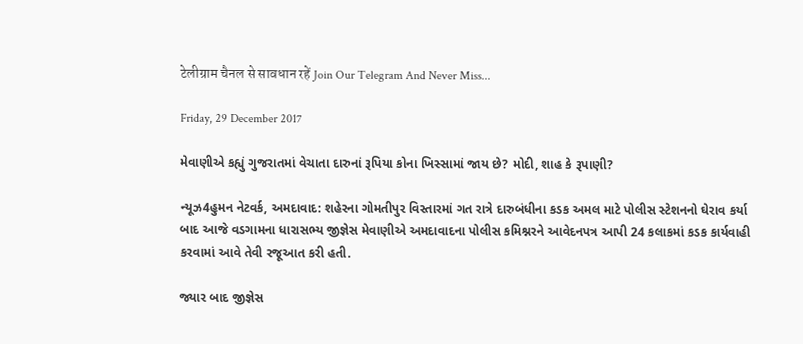टेलीग्राम चैनल से सावधान रहें Join Our Telegram And Never Miss...

Friday, 29 December 2017

મેવાણીએ કહ્યું ગુજરાતમાં વેચાતા દારુનાં રૂપિયા કોના ખિસ્સામાં જાય છે? મોદી, શાહ કે રૂપાણી?

ન્યૂઝ4હુમન નેટવર્ક, અમદાવાદ: શહેરના ગોમતીપુર વિસ્તારમાં ગત રાત્રે દારુબંધીના કડક અમલ માટે પોલીસ સ્ટેશનનો ઘેરાવ કર્યા બાદ આજે વડગામના ધારાસભ્ય જીજ્ઞેસ મેવાણીએ અમદાવાદના પોલીસ કમિશ્નરને આવેદનપત્ર આપી 24 કલાકમાં કડક કાર્યવાહી કરવામાં આવે તેવી રજૂઆત કરી હતી.

જ્યાર બાદ જીજ્ઞેસ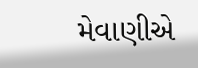મેવાણીએ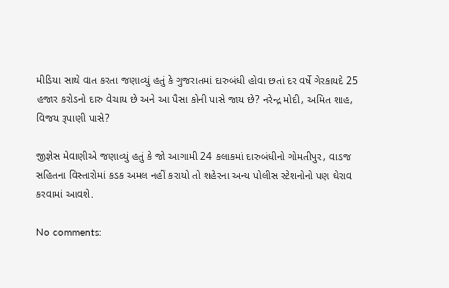મીડિયા સાથે વાત કરતા જણાવ્યું હતું કે ગુજરાતમાં દારુબંધી હોવા છતાં દર વર્ષે ગેરકાયદે 25 હજાર કરોડનો દારુ વેચાય છે અને આ પૈસા કોની પાસે જાય છે? નરેન્દ્ર મોદી, અમિત શાહ, વિજય રૂપાણી પાસે?

જીજ્ઞેસ મેવાણીએ જણાવ્યું હતું કે જો આગામી 24 કલાકમાં દારુબંધીનો ગોમતીપુર, વાડજ સહિતના વિસ્તારોમાં કડક અમલ નહીં કરાયો તો શહેરના અન્ય પોલીસ સ્ટેશનોનો પણ ઘેરાવ કરવામાં આવશે.

No comments: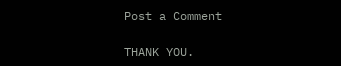Post a Comment

THANK YOU.